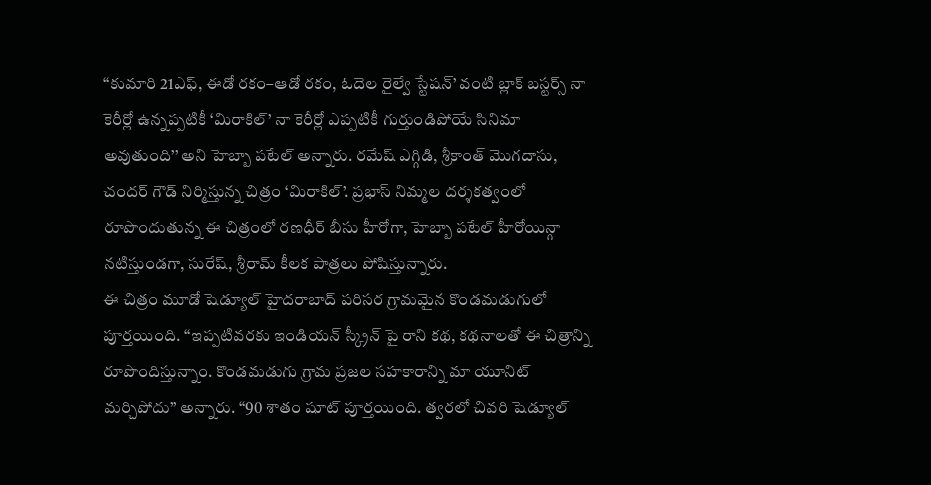‘‘కుమారి 21ఎఫ్, ఈడో రకం–ఆడో రకం, ఓదెల రైల్వే స్టేషన్’ వంటి బ్లాక్ బస్టర్స్ నా కెరీర్లో ఉన్నప్పటికీ ‘మిరాకిల్’ నా కెరీర్లో ఎప్పటికీ గుర్తుండిపోయే సినిమా అవుతుంది’’ అని హెబ్బా పటేల్ అన్నారు. రమేష్ ఎగ్గిడి, శ్రీకాంత్ మొగదాసు, చందర్ గౌడ్ నిర్మిస్తున్న చిత్రం ‘మిరాకిల్’. ప్రభాస్ నిమ్మల దర్శకత్వంలో రూపొందుతున్న ఈ చిత్రంలో రణధీర్ బీసు హీరోగా, హెబ్బా పటేల్ హీరోయిన్గా నటిస్తుండగా, సురేష్, శ్రీరామ్ కీలక పాత్రలు పోషిస్తున్నారు.
ఈ చిత్రం మూడో షెడ్యూల్ హైదరాబాద్ పరిసర గ్రామమైన కొండమడుగులో పూర్తయింది. ‘‘ఇప్పటివరకు ఇండియన్ స్క్రీన్ పై రాని కథ, కథనాలతో ఈ చిత్రాన్ని రూపొందిస్తున్నాం. కొండమడుగు గ్రామ ప్రజల సహకారాన్ని మా యూనిట్ మర్చిపోదు’’ అన్నారు. ‘‘90 శాతం షూట్ పూర్తయింది. త్వరలో చివరి షెడ్యూల్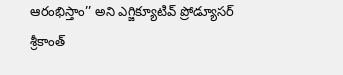ఆరంభిస్తాం’’ అని ఎగ్జిక్యూటివ్ ప్రోడ్యూసర్ శ్రీకాంత్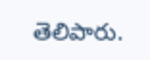తెలిపారు.